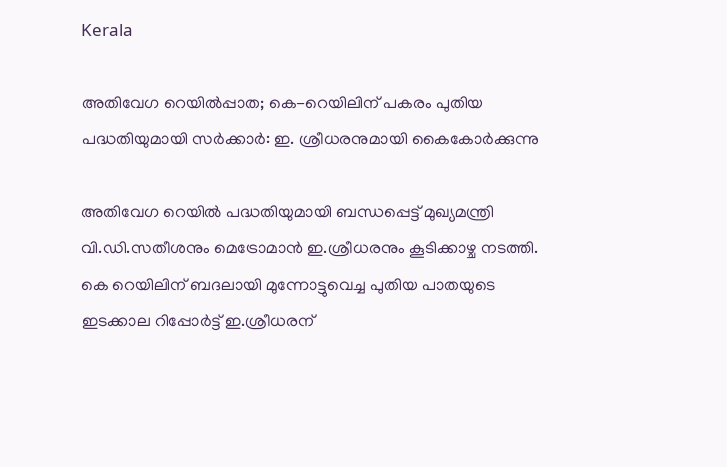Kerala

അതിവേഗ റെയിൽപ്പാത; കെ-റെയിലിന് പകരം പുതിയ പദ്ധതിയുമായി സർക്കാർ: ഇ. ശ്രീധരനുമായി കൈകോർക്കുന്നു

അതിവേഗ റെയിൽ പദ്ധതിയുമായി ബന്ധപ്പെട്ട് മുഖ്യമന്ത്രി വി.ഡി.സതീശനും മെട്രോമാൻ ഇ.ശ്രീധരനും കൂടിക്കാഴ്ച നടത്തി. കെ റെയിലിന് ബദലായി മുന്നോട്ടുവെച്ച പുതിയ പാതയുടെ ഇടക്കാല റിപ്പോർട്ട് ഇ.ശ്രീധരന്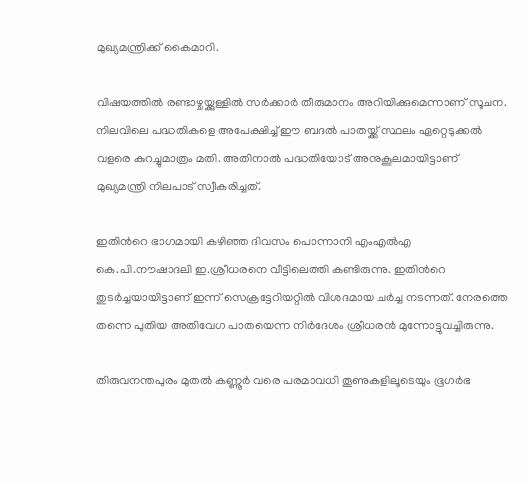മുഖ്യമന്ത്രിക്ക് കൈമാറി.

വിഷയത്തിൽ രണ്ടാഴ്ചയ്ക്കുള്ളിൽ സർക്കാർ തീരുമാനം അറിയിക്കുമെന്നാണ് സൂചന. നിലവിലെ പദ്ധതികളെ അപേക്ഷിച്ച് ഈ ബദൽ പാതയ്ക്ക് സ്ഥലം ഏറ്റെടുക്കൽ വളരെ കുറച്ചുമാത്രം മതി. അതിനാൽ പദ്ധതിയോട് അനുകൂലമായി‌ട്ടാണ് മുഖ്യമന്ത്രി നിലപാട് സ്വീകരിച്ചത്.

ഇതിന്‍റെ ഭാഗമായി കഴിഞ്ഞ ദിവസം പൊന്നാനി എംഎല്‍എ കെ.പി.നൗഷാദലി ഇ.ശ്രീധരനെ വീട്ടിലെത്തി കണ്ടിരുന്നു. ഇതിന്‍റെ തുടർച്ചയായിട്ടാണ് ഇന്ന് സെക്രട്ടേറിയറ്റിൽ വിശദമായ ചർച്ച നടന്നത്. നേരത്തെ തന്നെ പുതിയ അതിവേഗ പാതയെന്ന നിർദേശം ശ്രീധരൻ മുന്നോട്ടുവച്ചിരുന്നു.

തിരുവനന്തപുരം മുതൽ കണ്ണൂർ വരെ പരമാവധി തൂണുകളിലൂടെയും ഭൂഗർഭ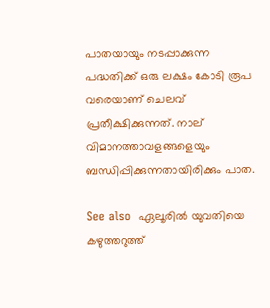പാതയായും നടപ്പാക്കുന്ന പദ്ധതിക്ക് ഒരു ലക്ഷം കോടി രൂപ വരെയാണ് ചെലവ് പ്രതീക്ഷിക്കുന്നത്. നാല് വിമാനത്താവളങ്ങളെയും ബന്ധിപ്പിക്കുന്നതായിരിക്കും പാത.

See also  ഏലൂരിൽ യുവതിയെ കഴുത്തറുത്ത്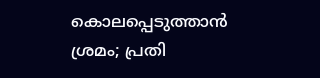കൊലപ്പെടുത്താൻ ശ്രമം; പ്രതി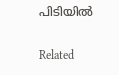പിടിയിൽ

Related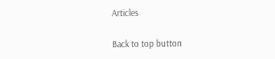Articles

Back to top button